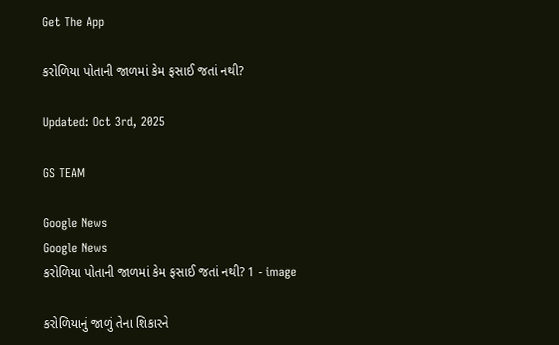Get The App

કરોળિયા પોતાની જાળમાં કેમ ફસાઈ જતાં નથી?

Updated: Oct 3rd, 2025

GS TEAM

Google News
Google News
કરોળિયા પોતાની જાળમાં કેમ ફસાઈ જતાં નથી? 1 - image

કરોળિયાનું જાળું તેના શિકારને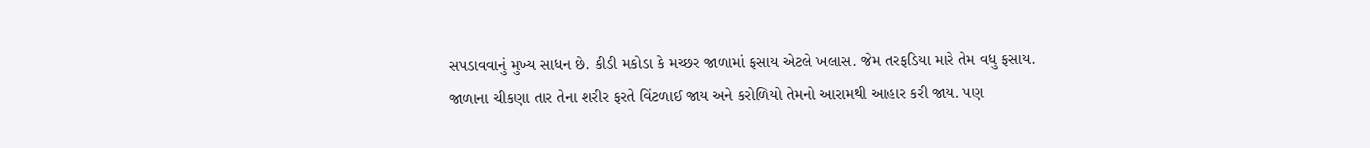સપડાવવાનું મુખ્ય સાધન છે. કીડી મકોડા કે મચ્છર જાળામાં ફસાય એટલે ખલાસ. જેમ તરફડિયા મારે તેમ વધુ ફસાય. જાળાના ચીકણા તાર તેના શરીર ફરતે વિંટળાઈ જાય અને કરોળિયો તેમનો આરામથી આહાર કરી જાય. પણ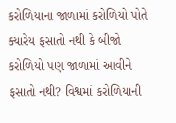કરોળિયાના જાળામાં કરોળિયો પોતે ક્યારેય ફસાતો નથી કે બીજો કરોળિયો પણ જાળામાં આવીને ફસાતો નથી? વિશ્વમાં કરોળિયાની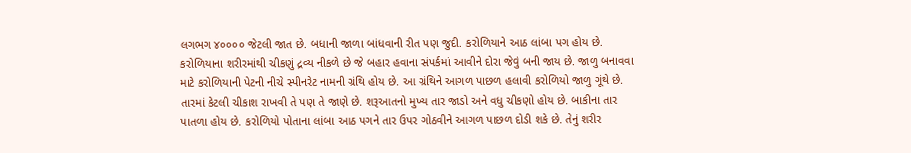લગભગ ૪૦૦૦૦ જેટલી જાત છે. બધાની જાળા બાંધવાની રીત પણ જુદી. કરોળિયાને આઠ લાંબા પગ હોય છે. કરોળિયાના શરીરમાંથી ચીકણું દ્રવ્ય નીકળે છે જે બહાર હવાના સંપર્કમાં આવીને દોરા જેવું બની જાય છે. જાળુ બનાવવા માટે કરોળિયાની પેટની નીચે સ્પીનરેટ નામની ગ્રંથિ હોય છે. આ ગ્રંથિને આગળ પાછળ હલાવી કરોળિયો જાળુ ગૂંથે છે. તારમાં કેટલી ચીકાશ રાખવી તે પણ તે જાણે છે. શરૂઆતનો મુખ્ય તાર જાડો અને વધુ ચીકણો હોય છે. બાકીના તાર પાતળા હોય છે. કરોળિયો પોતાના લાંબા આઠ પગને તાર ઉપર ગોઠવીને આગળ પાછળ દોડી શકે છે. તેનું શરીર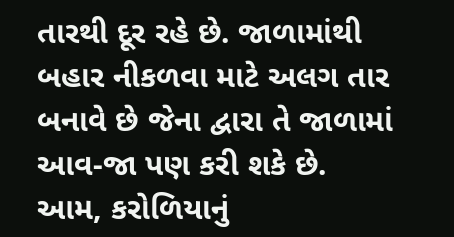તારથી દૂર રહે છે. જાળામાંથી બહાર નીકળવા માટે અલગ તાર બનાવે છે જેના દ્વારા તે જાળામાં આવ-જા પણ કરી શકે છે. આમ, કરોળિયાનું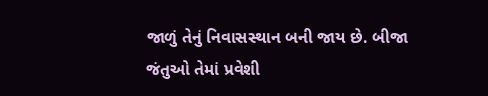જાળું તેનું નિવાસસ્થાન બની જાય છે. બીજા જંતુઓ તેમાં પ્રવેશી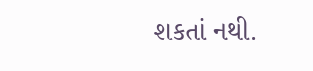શકતાં નથી.